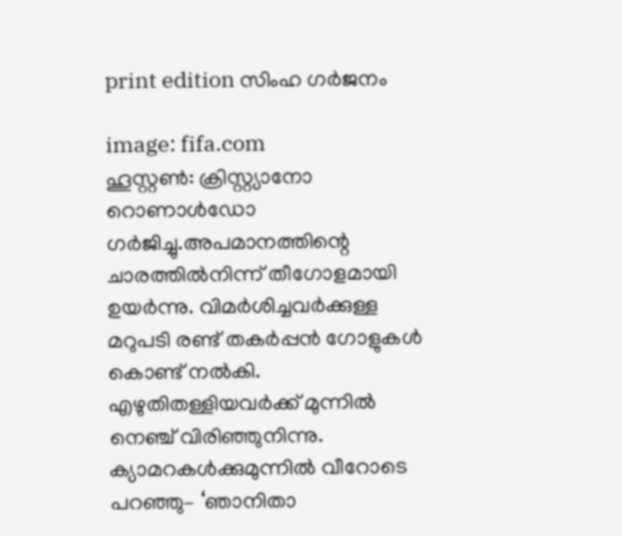print edition സിംഹ ഗർജനം

image: fifa.com
ഹൂസ്റ്റൺ: ക്രിസ്റ്റ്യാനോ റൊണാൾഡോ ഗർജിച്ചു.അപമാനത്തിന്റെ ചാരത്തിൽനിന്ന് തീഗോളമായി ഉയർന്നു. വിമർശിച്ചവർക്കുള്ള മറുപടി രണ്ട് തകർപ്പൻ ഗോളുകൾ കൊണ്ട് നൽകി. എഴുതിതള്ളിയവർക്ക് മുന്നിൽ നെഞ്ച് വിരിഞ്ഞുനിന്നു. ക്യാമറകൾക്കുമുന്നിൽ വീറോടെ പറഞ്ഞു– ‘ഞാനിതാ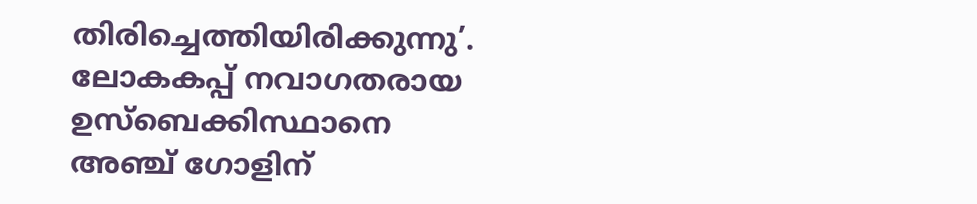തിരിച്ചെത്തിയിരിക്കുന്നു’.
ലോകകപ്പ് നവാഗതരായ ഉസ്ബെക്കിസ്ഥാനെ അഞ്ച് ഗോളിന്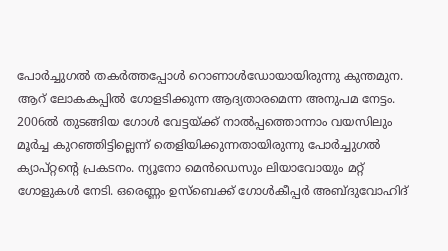പോർച്ചുഗൽ തകർത്തപ്പോൾ റൊണാൾഡോയായിരുന്നു കുന്തമുന. ആറ് ലോകകപ്പിൽ ഗോളടിക്കുന്ന ആദ്യതാരമെന്ന അനുപമ നേട്ടം. 2006ൽ തുടങ്ങിയ ഗോൾ വേട്ടയ്ക്ക് നാൽപ്പത്തൊന്നാം വയസിലും മൂർച്ച കുറഞ്ഞിട്ടില്ലെന്ന് തെളിയിക്കുന്നതായിരുന്നു പോർച്ചുഗൽ ക്യാപ്റ്റന്റെ പ്രകടനം. ന്യൂനോ മെൻഡെസും ലിയാവോയും മറ്റ് ഗോളുകൾ നേടി. ഒരെണ്ണം ഉസ്ബെക്ക് ഗോൾകീപ്പർ അബ്ദുവോഹിദ്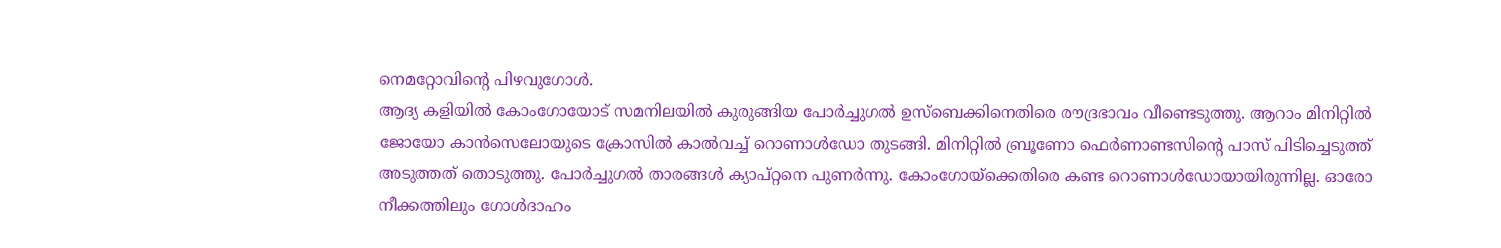നെമറ്റോവിന്റെ പിഴവുഗോൾ.
ആദ്യ കളിയിൽ കോംഗോയോട് സമനിലയിൽ കുരുങ്ങിയ പോർച്ചുഗൽ ഉസ്ബെക്കിനെതിരെ രൗദ്രഭാവം വീണ്ടെടുത്തു. ആറാം മിനിറ്റിൽ ജോയോ കാൻസെലോയുടെ ക്രോസിൽ കാൽവച്ച് റൊണാൾഡോ തുടങ്ങി. മിനിറ്റിൽ ബ്രൂണോ ഫെർണാണ്ടസിന്റെ പാസ് പിടിച്ചെടുത്ത് അടുത്തത് തൊടുത്തു. പോർച്ചുഗൽ താരങ്ങൾ ക്യാപ്റ്റനെ പുണർന്നു. കോംഗോയ്ക്കെതിരെ കണ്ട റൊണാൾഡോയായിരുന്നില്ല. ഓരോ നീക്കത്തിലും ഗോൾദാഹം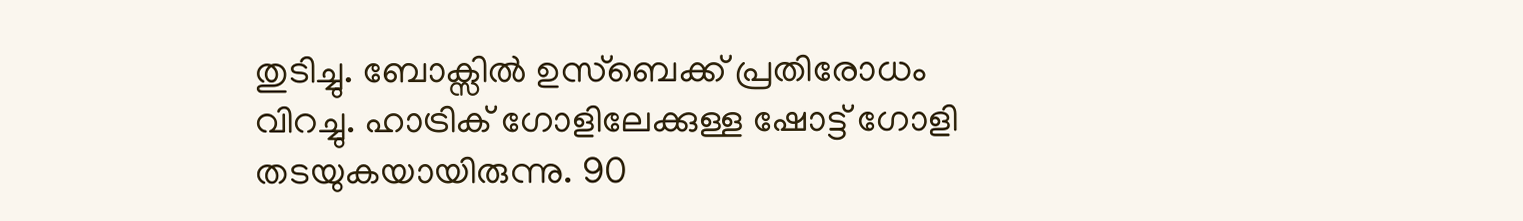തുടിച്ചു. ബോക്സിൽ ഉസ്ബെക്ക് പ്രതിരോധം വിറച്ചു. ഹാട്രിക് ഗോളിലേക്കുള്ള ഷോട്ട് ഗോളി തടയുകയായിരുന്നു. 90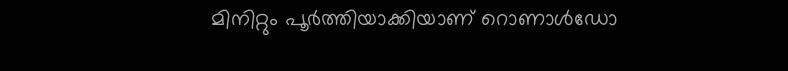മിനിറ്റും പൂർത്തിയാക്കിയാണ് റൊണാൾഡോ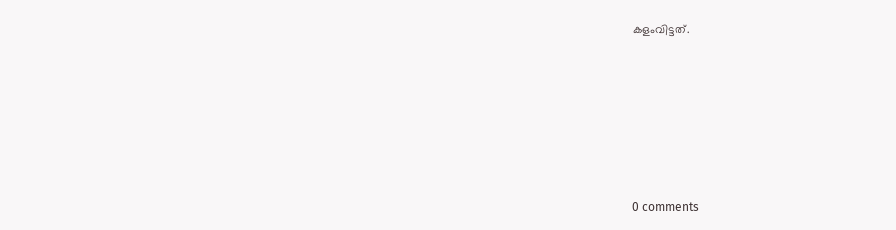കളംവിട്ടത്.










0 comments